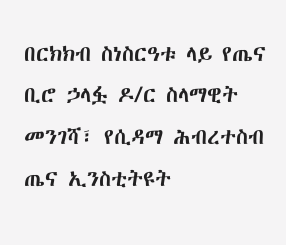በርክክብ ስነስርዓቱ ላይ የጤና ቢሮ ኃላፏ ዶ/ር ስላማዊት መንገሻ፣ የሲዳማ ሕብረተስብ ጤና ኢንስቲትዩት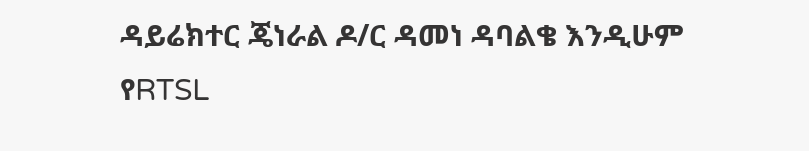ዳይሬክተር ጄነራል ዶ/ር ዳመነ ዳባልቄ እንዲሁም የRTSL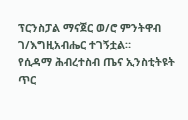ፕርንስፓል ማናጀር ወ/ሮ ምንትዋብ ገ/እግዚአብሔር ተገኝቷል።
የሲዳማ ሕብረተስብ ጤና ኢንስቲትዩት
ጥር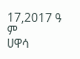17,2017 ዓ ም
ሀዋሳ